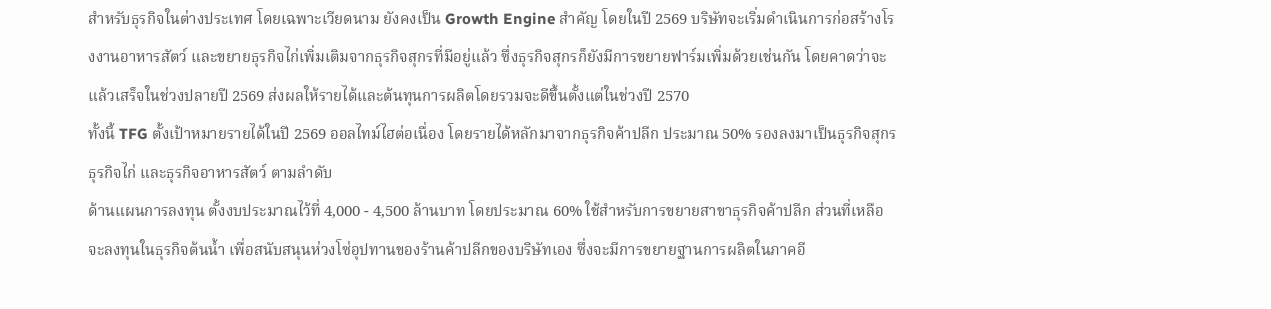สำหรับธุรกิจในต่างประเทศ โดยเฉพาะเวียดนาม ยังคงเป็น Growth Engine สำคัญ โดยในปี 2569 บริษัทจะเริ่มดำเนินการก่อสร้างโรงงานอาหารสัตว์ และขยายธุรกิจไก่เพิ่มเติมจากธุรกิจสุกรที่มีอยู่แล้ว ซึ่งธุรกิจสุกรก็ยังมีการขยายฟาร์มเพิ่มด้วยเช่นกัน โดยคาดว่าจะแล้วเสร็จในช่วงปลายปี 2569 ส่งผลให้รายได้และต้นทุนการผลิตโดยรวมจะดีขึ้นตั้งแต่ในช่วงปี 2570
ทั้งนี้ TFG ตั้งเป้าหมายรายได้ในปี 2569 ออลไทม์ไฮต่อเนื่อง โดยรายได้หลักมาจากธุรกิจค้าปลีก ประมาณ 50% รองลงมาเป็นธุรกิจสุกร ธุรกิจไก่ และธุรกิจอาหารสัตว์ ตามลำดับ
ด้านแผนการลงทุน ตั้งงบประมาณไว้ที่ 4,000 - 4,500 ล้านบาท โดยประมาณ 60% ใช้สำหรับการขยายสาขาธุรกิจค้าปลีก ส่วนที่เหลือจะลงทุนในธุรกิจต้นน้ำ เพื่อสนับสนุนห่วงโซ่อุปทานของร้านค้าปลีกของบริษัทเอง ซึ่งจะมีการขยายฐานการผลิตในภาคอี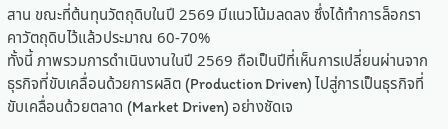สาน ขณะที่ต้นทุนวัตถุดิบในปี 2569 มีแนวโน้มลดลง ซึ่งได้ทำการล็อกราคาวัตถุดิบไว้แล้วประมาณ 60-70%
ทั้งนี้ ภาพรวมการดำเนินงานในปี 2569 ถือเป็นปีที่เห็นการเปลี่ยนผ่านจากธุรกิจที่ขับเคลื่อนด้วยการผลิต (Production Driven) ไปสู่การเป็นธุรกิจที่ขับเคลื่อนด้วยตลาด (Market Driven) อย่างชัดเจ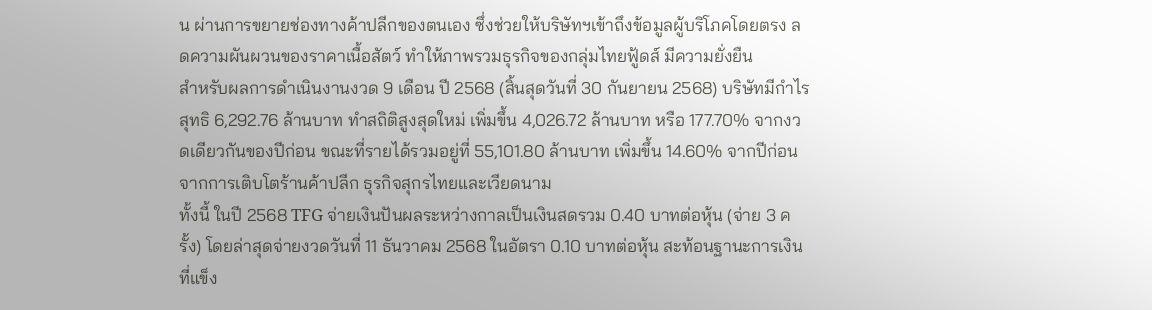น ผ่านการขยายช่องทางค้าปลีกของตนเอง ซึ่งช่วยให้บริษัทฯเข้าถึงข้อมูลผู้บริโภคโดยตรง ลดความผันผวนของราคาเนื้อสัตว์ ทำให้ภาพรวมธุรกิจของกลุ่มไทยฟู้ดส์ มีความยั่งยืน
สำหรับผลการดำเนินงานงวด 9 เดือน ปี 2568 (สิ้นสุดวันที่ 30 กันยายน 2568) บริษัทมีกำไรสุทธิ 6,292.76 ล้านบาท ทำสถิติสูงสุดใหม่ เพิ่มขึ้น 4,026.72 ล้านบาท หรือ 177.70% จากงวดเดียวกันของปีก่อน ขณะที่รายได้รวมอยู่ที่ 55,101.80 ล้านบาท เพิ่มขึ้น 14.60% จากปีก่อน จากการเติบโตร้านค้าปลีก ธุรกิจสุกรไทยและเวียดนาม
ทั้งนี้ ในปี 2568 TFG จ่ายเงินปันผลระหว่างกาลเป็นเงินสดรวม 0.40 บาทต่อหุ้น (จ่าย 3 ครั้ง) โดยล่าสุดจ่ายงวดวันที่ 11 ธันวาคม 2568 ในอัตรา 0.10 บาทต่อหุ้น สะท้อนฐานะการเงินที่แข็ง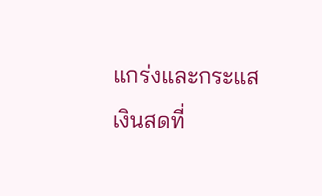แกร่งและกระแสเงินสดที่